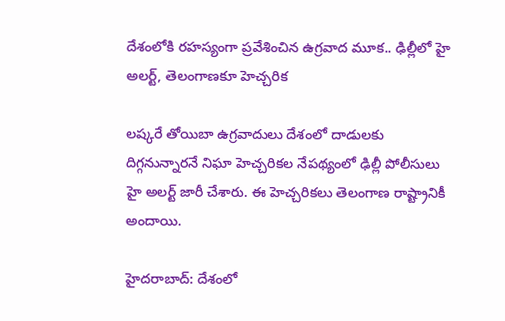దేశంలోకి రహస్యంగా ప్రవేశించిన ఉగ్రవాద మూక.. ఢిల్లీలో హై అలర్ట్‌, తెలంగాణకూ హెచ్చరిక

లష్కరే తోయిబా ఉగ్రవాదులు దేశంలో దాడులకు దిగ్గనున్నారనే నిఘా హెచ్చరికల నేపథ్యంలో ఢిల్లీ పోలీసులు హై అలర్ట్‌ జారీ చేశారు. ఈ హెచ్చరికలు తెలంగాణ రాష్ట్రానికీ అందాయి.

హైదరాబాద్: దేశంలో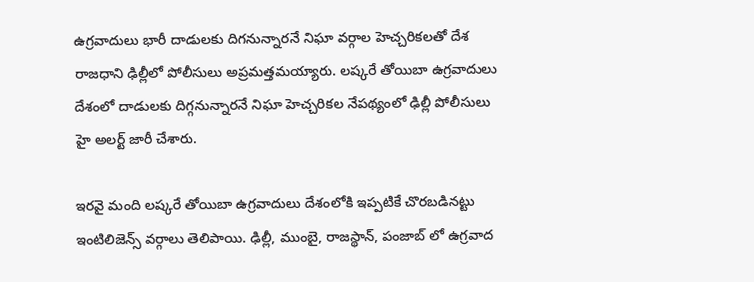ఉగ్రవాదులు భారీ దాడులకు దిగనున్నారనే నిఘా వర్గాల హెచ్చరికలతో దేశ రాజధాని ఢిల్లీలో పోలీసులు అప్రమత్తమయ్యారు. లష్కరే తోయిబా ఉగ్రవాదులు దేశంలో దాడులకు దిగ్గనున్నారనే నిఘా హెచ్చరికల నేపథ్యంలో ఢిల్లీ పోలీసులు హై అలర్ట్‌ జారీ చేశారు.

ఇరవై మంది లష్కరే తోయిబా ఉగ్రవాదులు దేశంలోకి ఇప్పటికే చొరబడినట్టు ఇంటిలిజెన్స్‌ వర్గాలు తెలిపాయి. ఢిల్లీ, ముంబై, రాజస్థాన్, పంజాబ్‌ లో ఉగ్రవాద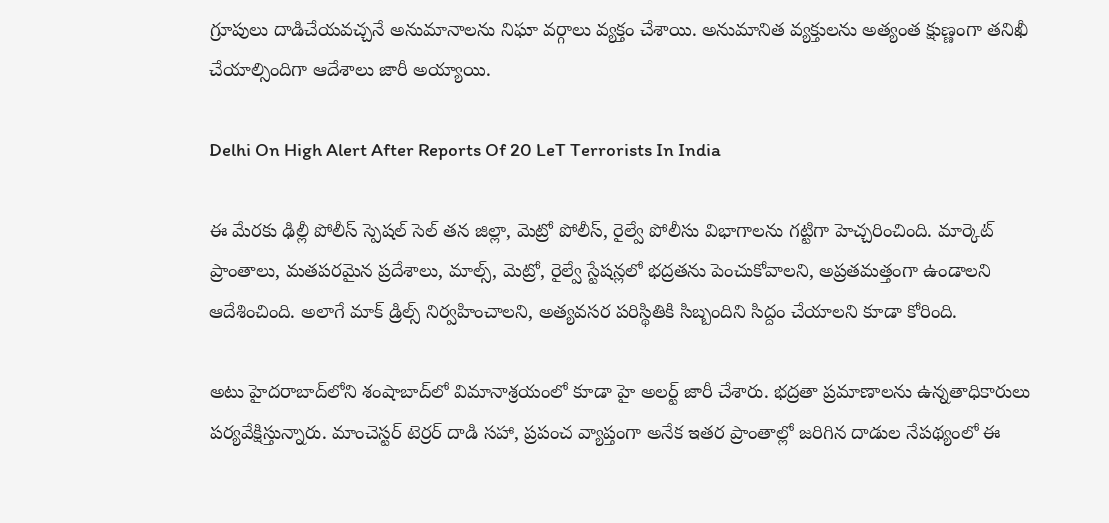గ్రూపులు దాడిచేయవచ్చనే అనుమానాలను నిఘా వర్గాలు వ్యక్తం చేశాయి. అనుమానిత వ్యక్తులను అత్యంత క్షుణ్ణంగా తనిఖీ చేయాల్సిందిగా ఆదేశాలు జారీ అయ్యాయి.

Delhi On High Alert After Reports Of 20 LeT Terrorists In India

ఈ మేరకు ఢిల్లీ పోలీస్ స్పెషల్ సెల్ తన జిల్లా, మెట్రో పోలీస్, రైల్వే పోలీసు విభాగాలను గట్టిగా హెచ్చరించింది. మార్కెట్ ప్రాంతాలు, మతపరమైన ప్రదేశాలు, మాల్స్, మెట్రో, రైల్వే స్టేషన్లలో భద్రతను పెంచుకోవాలని, అప్రతమత్తంగా ఉండాలని ఆదేశించింది. అలాగే మాక్‌ డ్రిల్స్ నిర్వహించాలని, అత్యవసర పరిస్థితికి సిబ్బందిని సిద్దం చేయాలని కూడా కోరింది.

అటు హైదరాబాద్‌లోని శంషాబాద్‌లో విమానాశ్రయంలో కూడా హై అలర్ట్‌ జారీ చేశారు. భద్రతా ప్రమాణాలను ఉన్నతాధికారులు పర్యవేక్షిస్తున్నారు. మాంచెస్టర్ టెర్రర్ దాడి సహా, ప్రపంచ వ్యాప్తంగా అనేక ఇతర ప్రాంతాల్లో జరిగిన దాడుల నేపథ్యంలో ఈ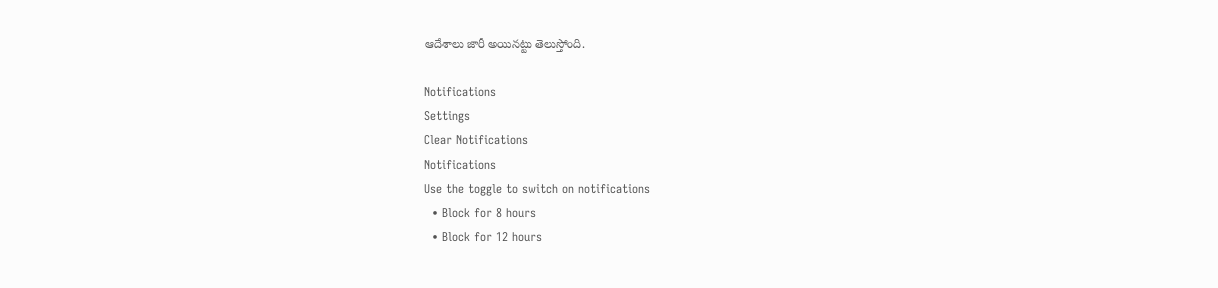ఆదేశాలు జారీ అయినట్టు తెలుస్తోంది.

Notifications
Settings
Clear Notifications
Notifications
Use the toggle to switch on notifications
  • Block for 8 hours
  • Block for 12 hours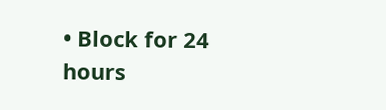• Block for 24 hours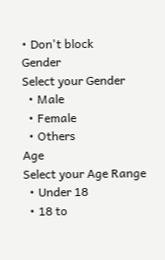• Don't block
Gender
Select your Gender
  • Male
  • Female
  • Others
Age
Select your Age Range
  • Under 18
  • 18 to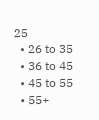25
  • 26 to 35
  • 36 to 45
  • 45 to 55
  • 55+